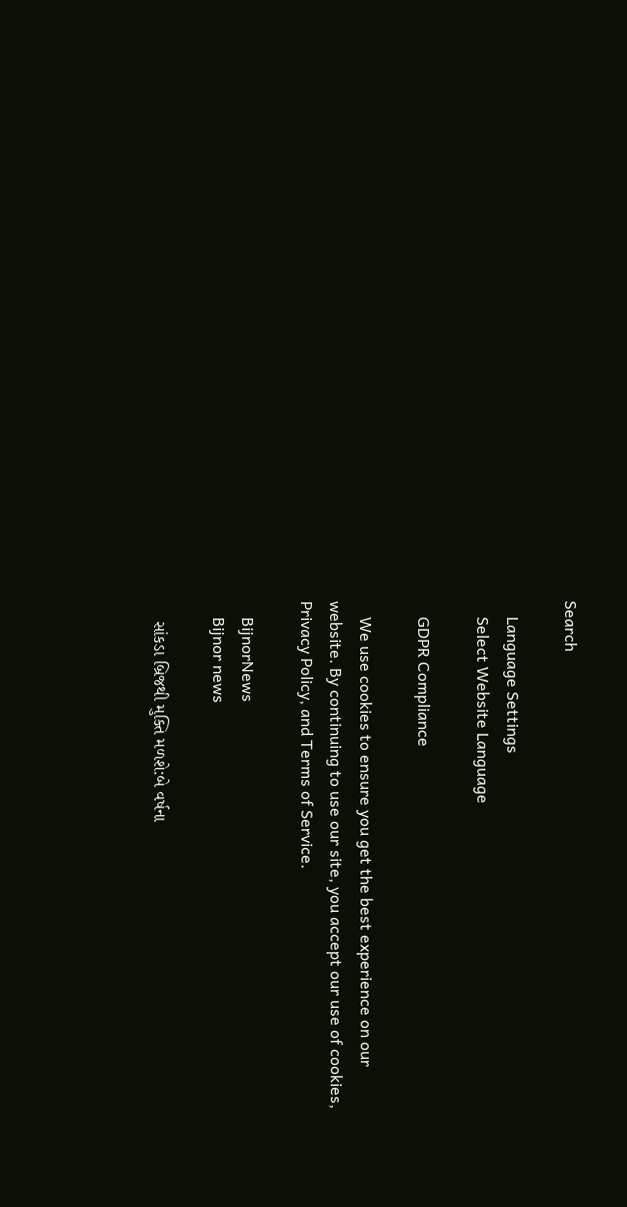Search

    Language Settings
    Select Website Language

    GDPR Compliance

    We use cookies to ensure you get the best experience on our website. By continuing to use our site, you accept our use of cookies, Privacy Policy, and Terms of Service.

    BijnorNews
    Bijnor news

    સાંકડા બ્રિજથી મુક્તિ મળશે:બે વર્ષના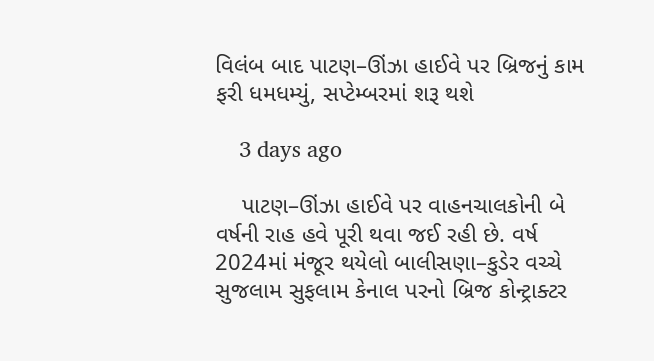વિલંબ બાદ પાટણ–ઊંઝા હાઈવે પર બ્રિજનું કામ ફરી ધમધમ્યું, સપ્ટેમ્બરમાં શરૂ થશે

    3 days ago

    પાટણ–ઊંઝા હાઈવે પર વાહનચાલકોની બે વર્ષની રાહ હવે પૂરી થવા જઈ રહી છે. વર્ષ 2024માં મંજૂર થયેલો બાલીસણા–કુડેર વચ્ચે સુજલામ સુફલામ કેનાલ પરનો બ્રિજ કોન્ટ્રાક્ટર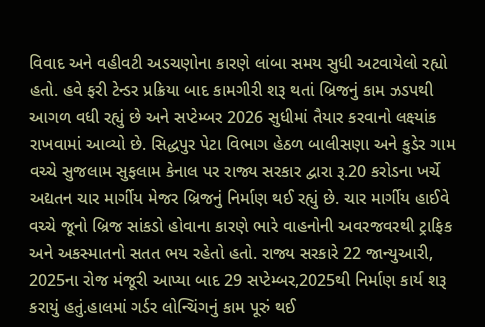વિવાદ અને વહીવટી અડચણોના કારણે લાંબા સમય સુધી અટવાયેલો રહ્યો હતો. હવે ફરી ટેન્ડર પ્રક્રિયા બાદ કામગીરી શરૂ થતાં બ્રિજનું કામ ઝડપથી આગળ વધી રહ્યું છે અને સપ્ટેમ્બર 2026 સુધીમાં તૈયાર કરવાનો લક્ષ્યાંક રાખવામાં આવ્યો છે. સિદ્ધપુર પેટા વિભાગ હેઠળ બાલીસણા અને કુડેર ગામ વચ્ચે સુજલામ સુફલામ કેનાલ પર રાજ્ય સરકાર દ્વારા રૂ.20 કરોડના ખર્ચે અદ્યતન ચાર માર્ગીય મેજર બ્રિજનું નિર્માણ થઈ રહ્યું છે. ચાર માર્ગીય હાઈવે વચ્ચે જૂનો બ્રિજ સાંકડો હોવાના કારણે ભારે વાહનોની અવરજવરથી ટ્રાફિક અને અકસ્માતનો સતત ભય રહેતો હતો. રાજ્ય સરકારે 22 જાન્યુઆરી, 2025ના રોજ મંજૂરી આપ્યા બાદ 29 સપ્ટેમ્બર,2025થી નિર્માણ કાર્ય શરૂ કરાયું હતું.હાલમાં ગર્ડર લોન્ચિંગનું કામ પૂરું થઈ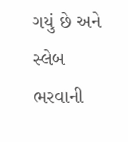ગયું છે અને સ્લેબ ભરવાની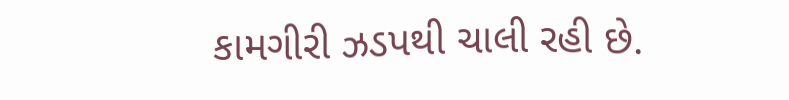કામગીરી ઝડપથી ચાલી રહી છે.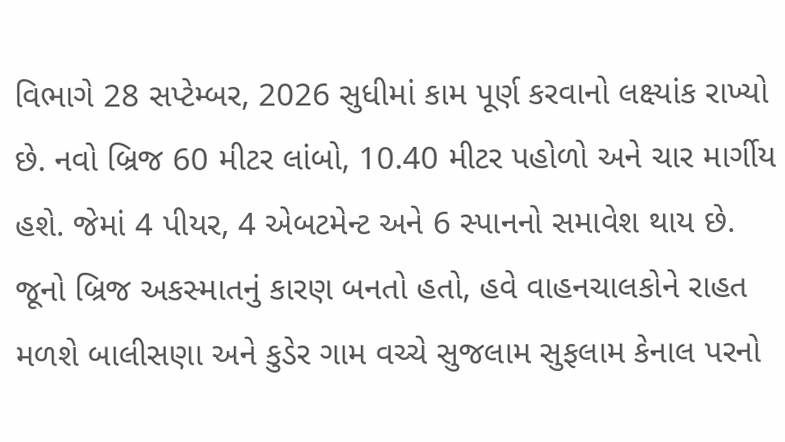વિભાગે 28 સપ્ટેમ્બર, 2026 સુધીમાં કામ પૂર્ણ કરવાનો લક્ષ્યાંક રાખ્યો છે. નવો બ્રિજ 60 મીટર લાંબો, 10.40 મીટર પહોળો અને ચાર માર્ગીય હશે. જેમાં 4 પીયર, 4 એબટમેન્ટ અને 6 સ્પાનનો સમાવેશ થાય છે. જૂનો બ્રિજ અકસ્માતનું કારણ બનતો હતો, હવે વાહનચાલકોને રાહત મળશે બાલીસણા અને કુડેર ગામ વચ્ચે સુજલામ સુફલામ કેનાલ પરનો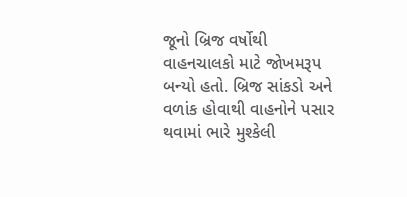જૂનો બ્રિજ વર્ષોથી વાહનચાલકો માટે જોખમરૂપ બન્યો હતો. બ્રિજ સાંકડો અને વળાંક હોવાથી વાહનોને પસાર થવામાં ભારે મુશ્કેલી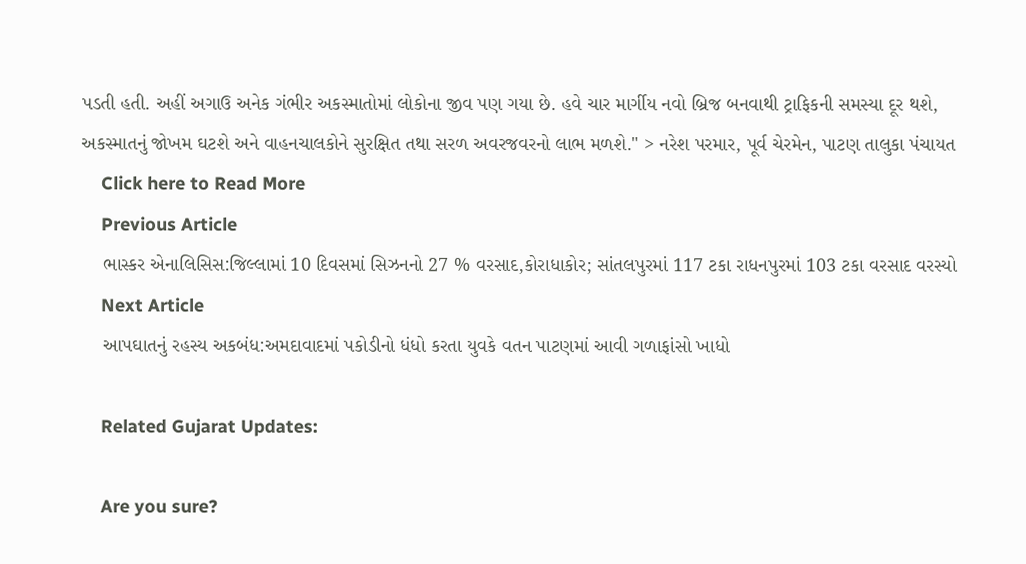પડતી હતી. અહીં અગાઉ અનેક ગંભીર અકસ્માતોમાં લોકોના જીવ પણ ગયા છે. હવે ચાર માર્ગીય નવો બ્રિજ બનવાથી ટ્રાફિકની સમસ્યા દૂર થશે, અકસ્માતનું જોખમ ઘટશે અને વાહનચાલકોને સુરક્ષિત તથા સરળ અવરજવરનો લાભ મળશે." > નરેશ પરમાર, પૂર્વ ચેરમેન, પાટણ તાલુકા પંચાયત
    Click here to Read More
    Previous Article
    ભાસ્કર એનાલિસિસ:જિલ્લામાં 10 દિવસમાં સિઝનનો 27 % વરસાદ,કોરાધાકોર; સાંતલપુરમાં 117 ટકા રાધનપુરમાં 103 ટકા વરસાદ વરસ્યો
    Next Article
    આપઘાતનું રહસ્ય અકબંધ:અમદાવાદમાં પકોડીનો ધંધો કરતા યુવકે વતન પાટણમાં આવી ગળાફાંસો ખાધો

    Related Gujarat Updates:

    Are you sure?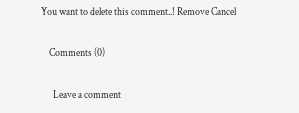You want to delete this comment..! Remove Cancel

    Comments (0)

      Leave a comment